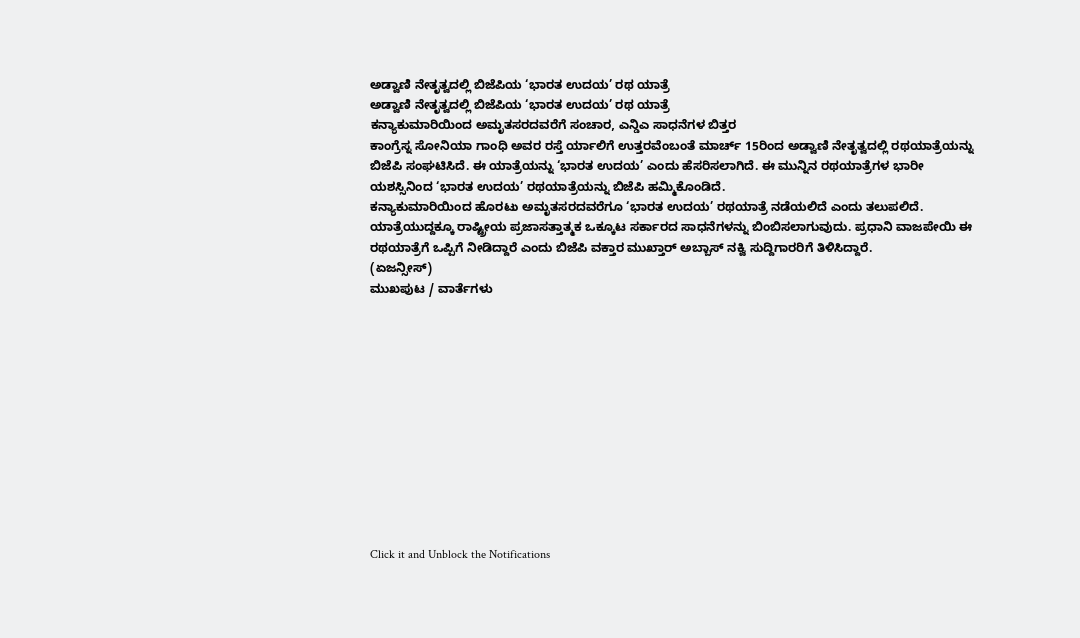ಅಡ್ವಾಣಿ ನೇತೃತ್ವದಲ್ಲಿ ಬಿಜೆಪಿಯ ‘ಭಾರತ ಉದಯ’ ರಥ ಯಾತ್ರೆ
ಅಡ್ವಾಣಿ ನೇತೃತ್ವದಲ್ಲಿ ಬಿಜೆಪಿಯ ‘ಭಾರತ ಉದಯ’ ರಥ ಯಾತ್ರೆ
ಕನ್ಯಾಕುಮಾರಿಯಿಂದ ಅಮೃತಸರದವರೆಗೆ ಸಂಚಾರ, ಎನ್ಡಿಎ ಸಾಧನೆಗಳ ಬಿತ್ತರ
ಕಾಂಗ್ರೆಸ್ನ ಸೋನಿಯಾ ಗಾಂಧಿ ಅವರ ರಸ್ತೆ ರ್ಯಾಲಿಗೆ ಉತ್ತರವೆಂಬಂತೆ ಮಾರ್ಚ್ 15ರಿಂದ ಅಡ್ವಾಣಿ ನೇತೃತ್ವದಲ್ಲಿ ರಥಯಾತ್ರೆಯನ್ನು ಬಿಜೆಪಿ ಸಂಘಟಿಸಿದೆ. ಈ ಯಾತ್ರೆಯನ್ನು ‘ಭಾರತ ಉದಯ’ ಎಂದು ಹೆಸರಿಸಲಾಗಿದೆ. ಈ ಮುನ್ನಿನ ರಥಯಾತ್ರೆಗಳ ಭಾರೀ ಯಶಸ್ಸಿನಿಂದ ‘ಭಾರತ ಉದಯ’ ರಥಯಾತ್ರೆಯನ್ನು ಬಿಜೆಪಿ ಹಮ್ಮಿಕೊಂಡಿದೆ.
ಕನ್ಯಾಕುಮಾರಿಯಿಂದ ಹೊರಟು ಅಮೃತಸರದವರೆಗೂ ‘ಭಾರತ ಉದಯ’ ರಥಯಾತ್ರೆ ನಡೆಯಲಿದೆ ಎಂದು ತಲುಪಲಿದೆ. ಯಾತ್ರೆಯುದ್ದಕ್ಕೂ ರಾಷ್ಟ್ರೀಯ ಪ್ರಜಾಸತ್ತಾತ್ಮಕ ಒಕ್ಕೂಟ ಸರ್ಕಾರದ ಸಾಧನೆಗಳನ್ನು ಬಿಂಬಿಸಲಾಗುವುದು. ಪ್ರಧಾನಿ ವಾಜಪೇಯಿ ಈ ರಥಯಾತ್ರೆಗೆ ಒಪ್ಪಿಗೆ ನೀಡಿದ್ದಾರೆ ಎಂದು ಬಿಜೆಪಿ ವಕ್ತಾರ ಮುಖ್ತಾರ್ ಅಬ್ಬಾಸ್ ನಕ್ವಿ ಸುದ್ದಿಗಾರರಿಗೆ ತಿಳಿಸಿದ್ದಾರೆ.
(ಏಜನ್ಸೀಸ್)
ಮುಖಪುಟ / ವಾರ್ತೆಗಳು












Click it and Unblock the Notifications